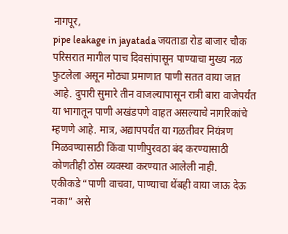नागपूर,
pipe leakage in jayatada जयताडा रोड बाजार चौक परिसरात मागील पाच दिवसांपासून पाण्याचा मुख्य नळ फुटलेला असून मोठ्या प्रमाणात पाणी सतत वाया जात आहे. दुपारी सुमारे तीन वाजल्यापासून रात्री बारा वाजेपर्यंत या भागातून पाणी अखंडपणे वाहत असल्याचे नागरिकांचे म्हणणे आहे. मात्र, अद्यापपर्यंत या गळतीवर नियंत्रण मिळवण्यासाठी किंवा पाणीपुरवठा बंद करण्यासाठी कोणतीही ठोस व्यवस्था करण्यात आलेली नाही.
एकीकडे “पाणी वाचवा, पाण्याचा थेंबही वाया जाऊ देऊ नका” असे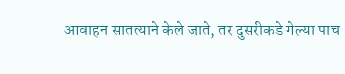आवाहन सातत्याने केले जाते, तर दुसरीकडे गेल्या पाच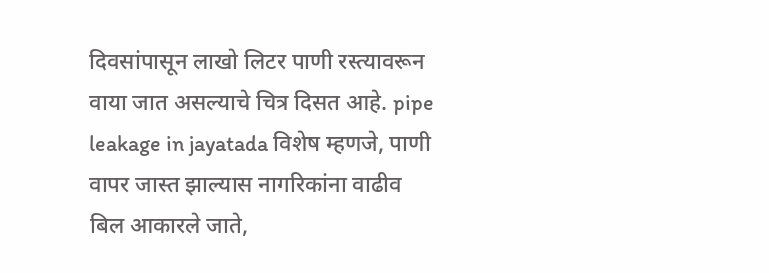दिवसांपासून लाखो लिटर पाणी रस्त्यावरून वाया जात असल्याचे चित्र दिसत आहे. pipe leakage in jayatada विशेष म्हणजे, पाणी वापर जास्त झाल्यास नागरिकांना वाढीव बिल आकारले जाते,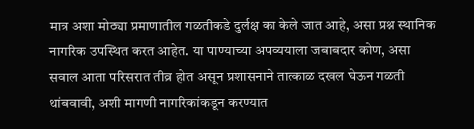मात्र अशा मोठ्या प्रमाणातील गळतीकडे दुर्लक्ष का केले जात आहे, असा प्रश्न स्थानिक नागरिक उपस्थित करत आहेत. या पाण्याच्या अपव्ययाला जबाबदार कोण, असा सवाल आता परिसरात तीव्र होत असून प्रशासनाने तात्काळ दखल घेऊन गळती थांबवावी, अशी मागणी नागरिकांकडून करण्यात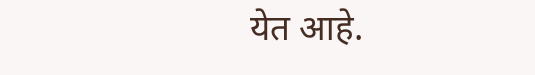येत आहे.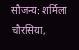सौजन्य: शर्मिला चौरसिया,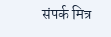संपर्क मित्र